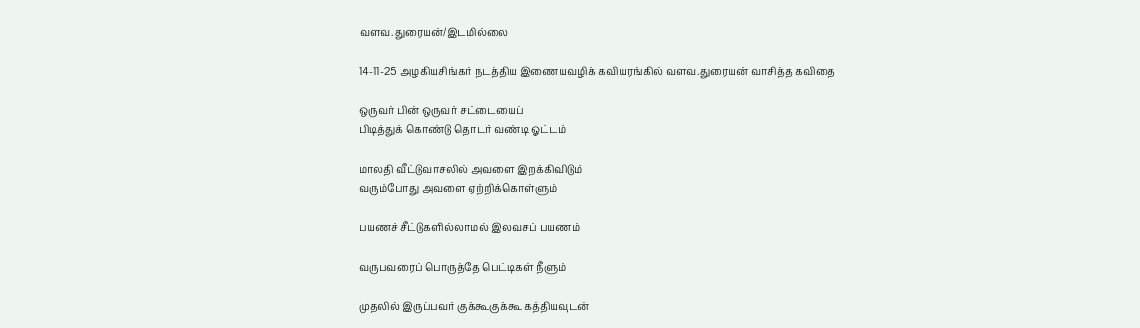வளவ.துரையன்/இடமில்லை

14-11-25 அழகியசிங்கர் நடத்திய இணையவழிக் கவியரங்கில் வளவ.துரையன் வாசித்த கவிதை

ஒருவர் பின் ஒருவர் சட்டையைப்
பிடித்துக் கொண்டு தொடர் வண்டி ஓட்டம்

மாலதி வீட்டுவாசலில் அவளை இறக்கிவிடும்
வரும்போது அவளை ஏற்றிக்கொள்ளும்

பயணச் சீட்டுகளில்லாமல் இலவசப் பயணம்

வருபவரைப் பொருத்தே பெட்டிகள் நீளும்

முதலில் இருப்பவர் குக்கூகுக்கூ கத்தியவுடன்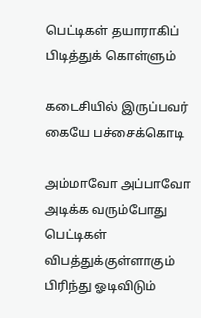பெட்டிகள் தயாராகிப் பிடித்துக் கொள்ளும்

கடைசியில் இருப்பவர் கையே பச்சைக்கொடி

அம்மாவோ அப்பாவோ அடிக்க வரும்போது
பெட்டிகள் விபத்துக்குள்ளாகும்
பிரிந்து ஓடிவிடும்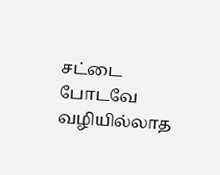சட்டை போடவே வழியில்லாத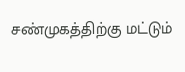சண்முகத்திற்கு மட்டும்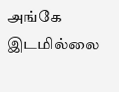அங்கே இடமில்லை